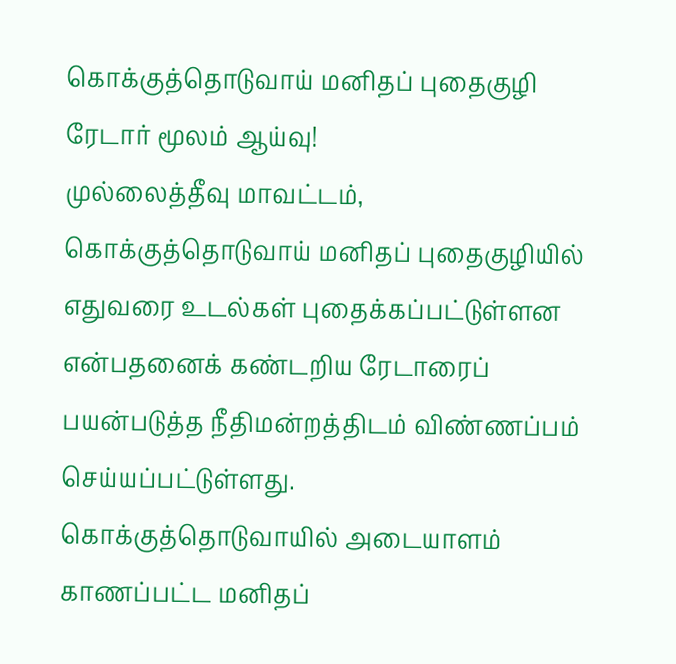கொக்குத்தொடுவாய் மனிதப் புதைகுழி ரேடார் மூலம் ஆய்வு!
முல்லைத்தீவு மாவட்டம், கொக்குத்தொடுவாய் மனிதப் புதைகுழியில் எதுவரை உடல்கள் புதைக்கப்பட்டுள்ளன என்பதனைக் கண்டறிய ரேடாரைப் பயன்படுத்த நீதிமன்றத்திடம் விண்ணப்பம் செய்யப்பட்டுள்ளது.
கொக்குத்தொடுவாயில் அடையாளம் காணப்பட்ட மனிதப்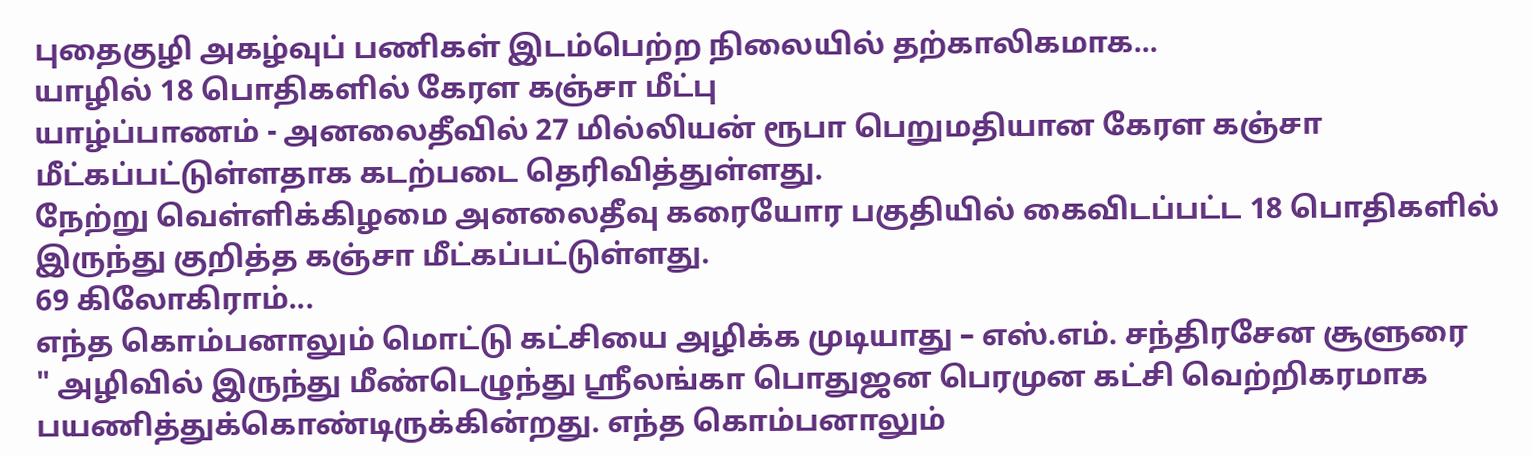புதைகுழி அகழ்வுப் பணிகள் இடம்பெற்ற நிலையில் தற்காலிகமாக...
யாழில் 18 பொதிகளில் கேரள கஞ்சா மீட்பு
யாழ்ப்பாணம் - அனலைதீவில் 27 மில்லியன் ரூபா பெறுமதியான கேரள கஞ்சா மீட்கப்பட்டுள்ளதாக கடற்படை தெரிவித்துள்ளது.
நேற்று வெள்ளிக்கிழமை அனலைதீவு கரையோர பகுதியில் கைவிடப்பட்ட 18 பொதிகளில் இருந்து குறித்த கஞ்சா மீட்கப்பட்டுள்ளது.
69 கிலோகிராம்...
எந்த கொம்பனாலும் மொட்டு கட்சியை அழிக்க முடியாது – எஸ்.எம். சந்திரசேன சூளுரை
" அழிவில் இருந்து மீண்டெழுந்து ஶ்ரீலங்கா பொதுஜன பெரமுன கட்சி வெற்றிகரமாக பயணித்துக்கொண்டிருக்கின்றது. எந்த கொம்பனாலும்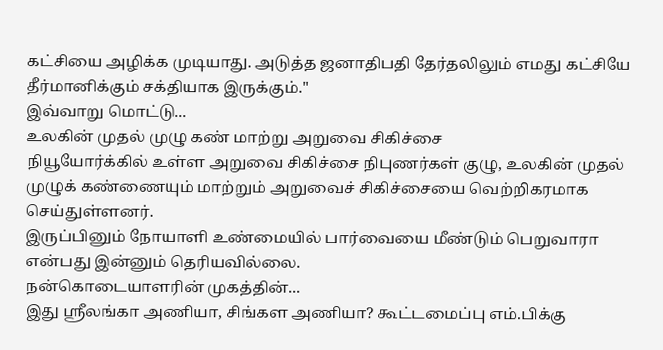கட்சியை அழிக்க முடியாது. அடுத்த ஜனாதிபதி தேர்தலிலும் எமது கட்சியே தீர்மானிக்கும் சக்தியாக இருக்கும்."
இவ்வாறு மொட்டு...
உலகின் முதல் முழு கண் மாற்று அறுவை சிகிச்சை
நியூயோர்க்கில் உள்ள அறுவை சிகிச்சை நிபுணர்கள் குழு, உலகின் முதல் முழுக் கண்ணையும் மாற்றும் அறுவைச் சிகிச்சையை வெற்றிகரமாக செய்துள்ளனர்.
இருப்பினும் நோயாளி உண்மையில் பார்வையை மீண்டும் பெறுவாரா என்பது இன்னும் தெரியவில்லை.
நன்கொடையாளரின் முகத்தின்...
இது ஶ்ரீலங்கா அணியா, சிங்கள அணியா? கூட்டமைப்பு எம்.பிக்கு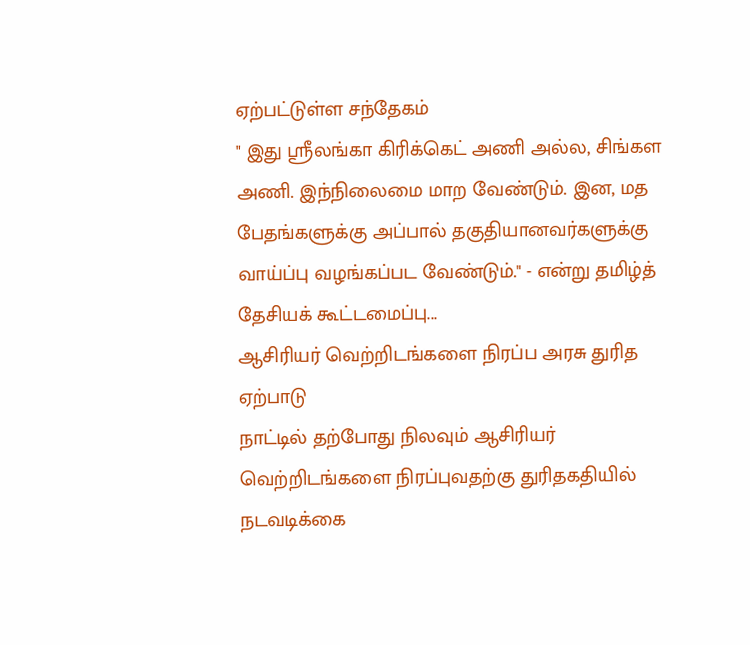ஏற்பட்டுள்ள சந்தேகம்
" இது ஶ்ரீலங்கா கிரிக்கெட் அணி அல்ல, சிங்கள அணி. இந்நிலைமை மாற வேண்டும். இன, மத பேதங்களுக்கு அப்பால் தகுதியானவர்களுக்கு வாய்ப்பு வழங்கப்பட வேண்டும்." - என்று தமிழ்த் தேசியக் கூட்டமைப்பு...
ஆசிரியர் வெற்றிடங்களை நிரப்ப அரசு துரித ஏற்பாடு
நாட்டில் தற்போது நிலவும் ஆசிரியர் வெற்றிடங்களை நிரப்புவதற்கு துரிதகதியில் நடவடிக்கை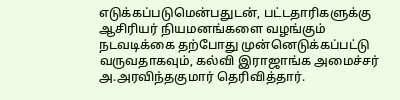எடுக்கப்படுமென்பதுடன், பட்டதாரிகளுக்கு ஆசிரியர் நியமனங்களை வழங்கும் நடவடிக்கை தற்போது முன்னெடுக்கப்பட்டு வருவதாகவும், கல்வி இராஜாங்க அமைச்சர் அ.அரவிந்தகுமார் தெரிவித்தார்.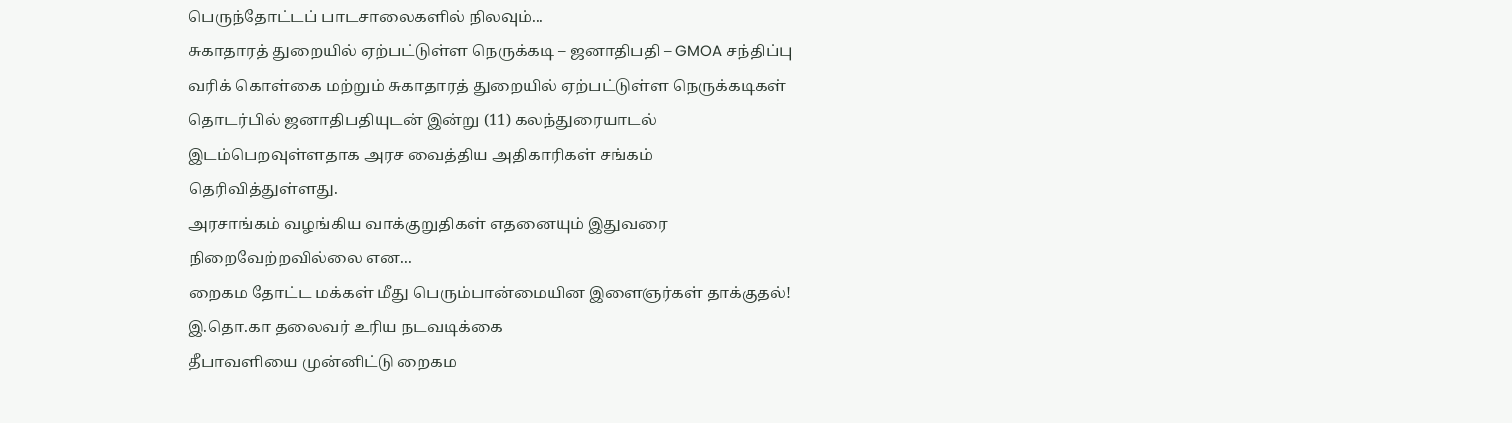பெருந்தோட்டப் பாடசாலைகளில் நிலவும்...
சுகாதாரத் துறையில் ஏற்பட்டுள்ள நெருக்கடி – ஜனாதிபதி – GMOA சந்திப்பு
வரிக் கொள்கை மற்றும் சுகாதாரத் துறையில் ஏற்பட்டுள்ள நெருக்கடிகள் தொடர்பில் ஜனாதிபதியுடன் இன்று (11) கலந்துரையாடல் இடம்பெறவுள்ளதாக அரச வைத்திய அதிகாரிகள் சங்கம் தெரிவித்துள்ளது.
அரசாங்கம் வழங்கிய வாக்குறுதிகள் எதனையும் இதுவரை நிறைவேற்றவில்லை என...
றைகம தோட்ட மக்கள் மீது பெரும்பான்மையின இளைஞர்கள் தாக்குதல்! இ.தொ.கா தலைவர் உரிய நடவடிக்கை
தீபாவளியை முன்னிட்டு றைகம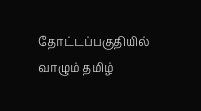தோட்டப்பகுதியில் வாழும் தமிழ்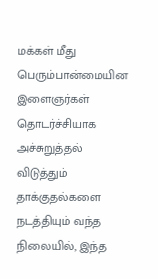மக்கள் மீது பெரும்பான்மையின இளைஞர்கள் தொடர்ச்சியாக அச்சுறுத்தல் விடுத்தும் தாக்குதல்களை நடத்தியும் வந்த நிலையில், இந்த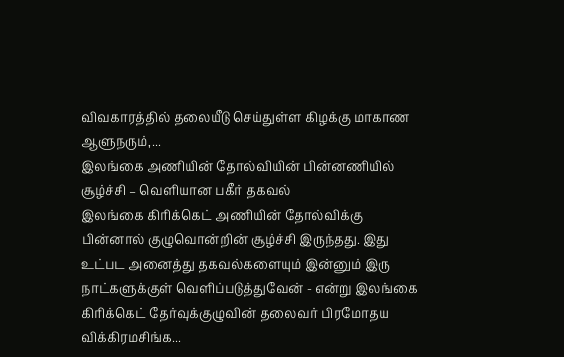விவகாரத்தில் தலையீடு செய்துள்ள கிழக்கு மாகாண ஆளுநரும்,...
இலங்கை அணியின் தோல்வியின் பின்னணியில் சூழ்ச்சி – வெளியான பகீர் தகவல்
இலங்கை கிரிக்கெட் அணியின் தோல்விக்கு பின்னால் குழுவொன்றின் சூழ்ச்சி இருந்தது. இது உட்பட அனைத்து தகவல்களையும் இன்னும் இரு நாட்களுக்குள் வெளிப்படுத்துவேன் - என்று இலங்கை கிரிக்கெட் தேர்வுக்குழுவின் தலைவர் பிரமோதய விக்கிரமசிங்க...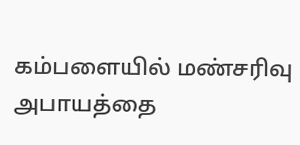கம்பளையில் மண்சரிவு அபாயத்தை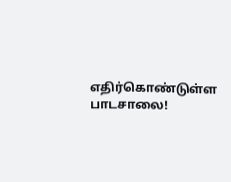எதிர்கொண்டுள்ள பாடசாலை!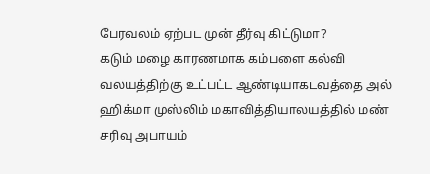பேரவலம் ஏற்பட முன் தீர்வு கிட்டுமா?
கடும் மழை காரணமாக கம்பளை கல்வி வலயத்திற்கு உட்பட்ட ஆண்டியாகடவத்தை அல் ஹிக்மா முஸ்லிம் மகாவித்தியாலயத்தில் மண் சரிவு அபாயம்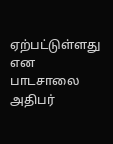ஏற்பட்டுள்ளது என பாடசாலை அதிபர்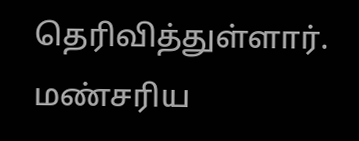தெரிவித்துள்ளார்.
மண்சரிய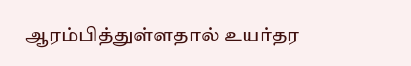ஆரம்பித்துள்ளதால் உயர்தர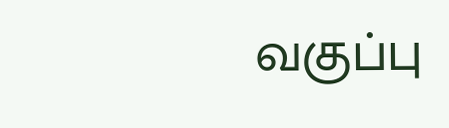வகுப்பு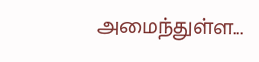அமைந்துள்ள...